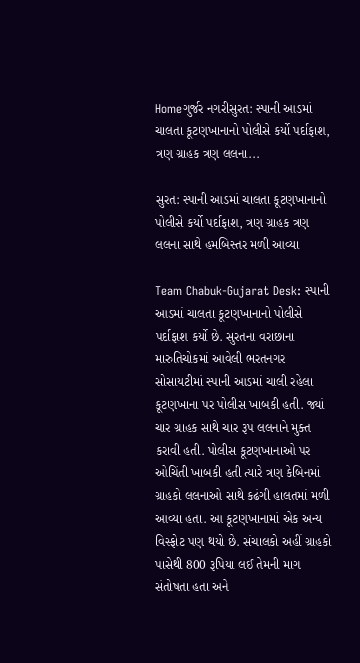Homeગુર્જર નગરીસુરત: સ્પાની આડમાં ચાલતા કૂટણખાનાનો પોલીસે કર્યો પર્દાફાશ, ત્રણ ગ્રાહક ત્રણ લલના...

સુરત: સ્પાની આડમાં ચાલતા કૂટણખાનાનો પોલીસે કર્યો પર્દાફાશ, ત્રણ ગ્રાહક ત્રણ લલના સાથે હમબિસ્તર મળી આવ્યા

Team Chabuk-Gujarat Desk: સ્પાની આડમાં ચાલતા કૂટણખાનાનો પોલીસે પર્દાફાશ કર્યો છે. સુરતના વરાછાના મારુતિચોકમાં આવેલી ભરતનગર સોસાયટીમાં સ્પાની આડમાં ચાલી રહેલા કૂટણખાના પર પોલીસ ખાબકી હતી. જ્યાં ચાર ગ્રાહક સાથે ચાર રૂપ લલનાને મુક્ત કરાવી હતી. પોલીસ કૂટણખાનાઓ પર ઓચિંતી ખાબકી હતી ત્યારે ત્રણ કેબિનમાં ગ્રાહકો લલનાઓ સાથે કઢંગી હાલતમાં મળી આવ્યા હતા. આ કૂટણખાનામાં એક અન્ય વિસ્ફોટ પણ થયો છે. સંચાલકો અહીં ગ્રાહકો પાસેથી 800 રૂપિયા લઈ તેમની માગ સંતોષતા હતા અને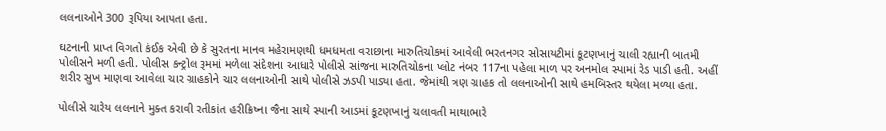લલનાઓને 300 રૂપિયા આપતા હતા.

ઘટનાની પ્રાપ્ત વિગતો કંઈક એવી છે કે સુરતના માનવ મહેરામણથી ધમધમતા વરાછાના મારુતિચોકમાં આવેલી ભરતનગર સોસાયટીમાં કૂટણખાનું ચાલી રહ્યાની બાતમી પોલીસને મળી હતી. પોલીસ કન્ટ્રોલ રૂમમાં મળેલા સંદેશના આધારે પોલીસે સાંજના મારુતિચોકના પ્લોટ નંબર 117ના પહેલા માળ પર અનમોલ સ્પામાં રેડ પાડી હતી. અહીં શરીર સુખ માણવા આવેલા ચાર ગ્રાહકોને ચાર લલનાઓની સાથે પોલીસે ઝડપી પાડ્યા હતા. જેમાંથી ત્રણ ગ્રાહક તો લલનાઓની સાથે હમબિસ્તર થયેલા મળ્યા હતા.

પોલીસે ચારેય લલનાને મુક્ત કરાવી રતીકાંત હરીક્રિષ્ના જૈના સાથે સ્પાની આડમાં કૂટણખાનું ચલાવતી માથાભારે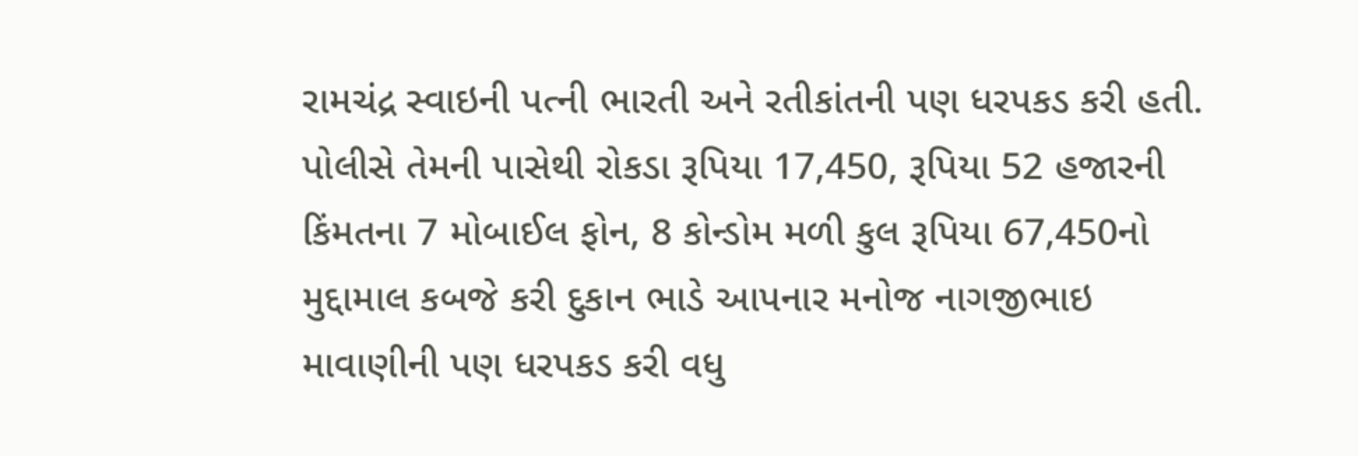રામચંદ્ર સ્વાઇની પત્ની ભારતી અને રતીકાંતની પણ ધરપકડ કરી હતી. પોલીસે તેમની પાસેથી રોકડા રૂપિયા 17,450, રૂપિયા 52 હજારની કિંમતના 7 મોબાઈલ ફોન, 8 કોન્ડોમ મળી કુલ રૂપિયા 67,450નો મુદ્દામાલ કબજે કરી દુકાન ભાડે આપનાર મનોજ નાગજીભાઇ માવાણીની પણ ધરપકડ કરી વધુ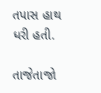તપાસ હાથ ધરી હતી.

તાજેતાજો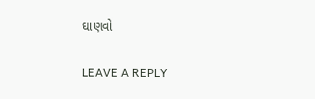ઘાણવો

LEAVE A REPLY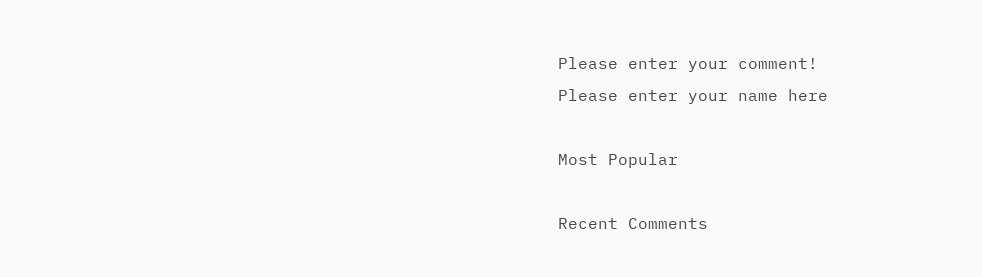Please enter your comment!
Please enter your name here

Most Popular

Recent Comments